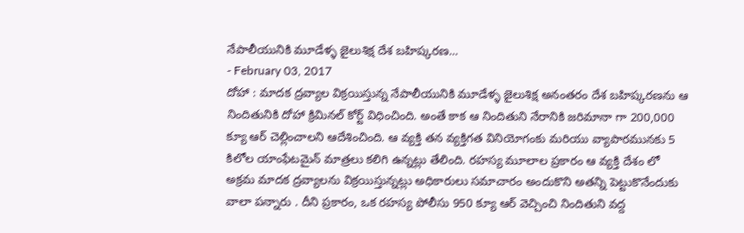నేపాలీయునికి మూడేళ్ళ జైలుశిక్ష దేశ బహిష్కరణ...
- February 03, 2017
దోహా : మాదక ద్రవ్యాల విక్రయిస్తున్న నేపాలీయునికి మూడేళ్ళ జైలుశిక్ష అనంతరం దేశ బహిష్కరణను ఆ నిందితునికి దోహా క్రిమినల్ కోర్ట్ విధించింది. అంతే కాక ఆ నిందితుని నేరానికి జరిమానా గా 200,000 క్యూ ఆర్ చెల్లించాలని ఆదేశించింది. ఆ వ్యక్తి తన వ్యక్తిగత వినియోగంకు మరియు వ్యాపారమునకు 5 కిలోల యాంఫేటమైన్ మాత్రలు కలిగి ఉన్నట్లు తేలింది. రహస్య మూలాల ప్రకారం ఆ వ్యక్తి దేశం లో అక్రమ మాదక ద్రవ్యాలను విక్రయిస్తున్నట్లు అధికారులు సమాచారం అందుకొని అతన్ని పెట్టుకొనేందుకు వాలా పన్నారు . దీని ప్రకారం, ఒక రహస్య పోలీసు 950 క్యూ ఆర్ వెచ్చించి నిందితుని వద్ద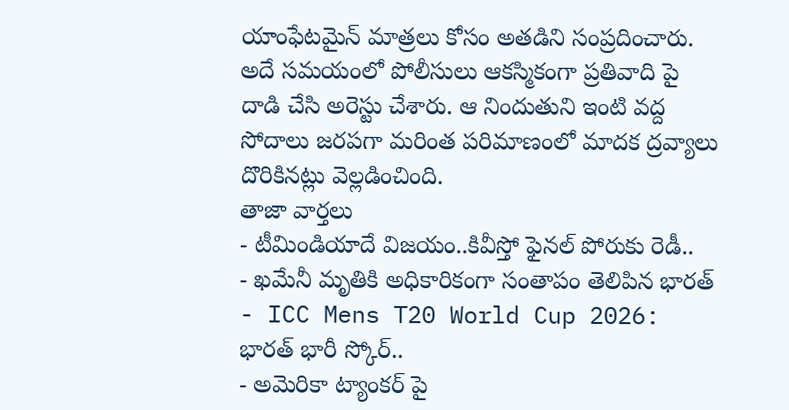యాంఫేటమైన్ మాత్రలు కోసం అతడిని సంప్రదించారు. అదే సమయంలో పోలీసులు ఆకస్మికంగా ప్రతివాది పై దాడి చేసి అరెస్టు చేశారు. ఆ నిందుతుని ఇంటి వద్ద సోదాలు జరపగా మరింత పరిమాణంలో మాదక ద్రవ్యాలు దొరికినట్లు వెల్లడించింది.
తాజా వార్తలు
- టీమిండియాదే విజయం..కివీస్తో ఫైనల్ పోరుకు రెడీ..
- ఖమేనీ మృతికి అధికారికంగా సంతాపం తెలిపిన భారత్
- ICC Mens T20 World Cup 2026: భారత్ భారీ స్కోర్..
- అమెరికా ట్యాంకర్ పై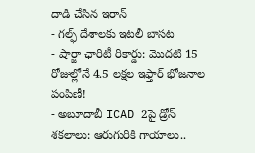దాడి చేసిన ఇరాన్
- గల్ఫ్ దేశాలకు ఇటలీ బాసట
- షార్జా ఛారిటీ రికార్డు: మొదటి 15 రోజుల్లోనే 4.5 లక్షల ఇఫ్తార్ భోజనాల పంపిణీ!
- అబూదాబీ ICAD 2పై డ్రోన్ శకలాలు: ఆరుగురికి గాయాలు..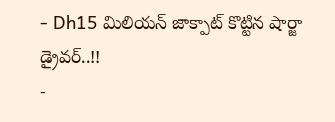- Dh15 మిలియన్ జాక్పాట్ కొట్టిన షార్జా డ్రైవర్..!!
-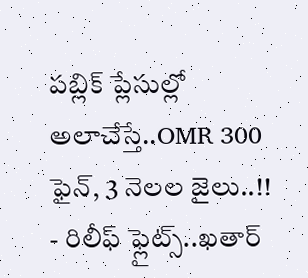పబ్లిక్ ప్లేసుల్లో అలాచేస్తే..OMR 300 ఫైన్, 3 నెలల జైలు..!!
- రిలీఫ్ ఫ్లైట్స్..ఖతార్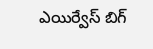ఎయిర్వేస్ బిగ్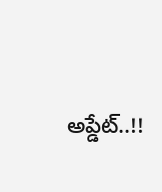అప్డేట్..!!